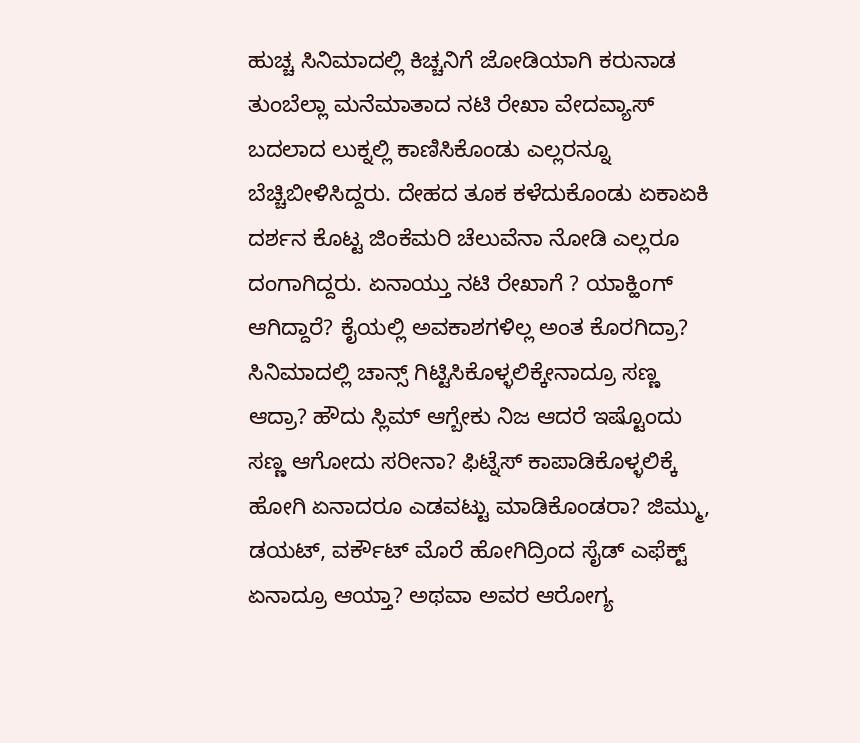ಹುಚ್ಚ ಸಿನಿಮಾದಲ್ಲಿ ಕಿಚ್ಚನಿಗೆ ಜೋಡಿಯಾಗಿ ಕರುನಾಡ ತುಂಬೆಲ್ಲಾ ಮನೆಮಾತಾದ ನಟಿ ರೇಖಾ ವೇದವ್ಯಾಸ್ ಬದಲಾದ ಲುಕ್ನಲ್ಲಿ ಕಾಣಿಸಿಕೊಂಡು ಎಲ್ಲರನ್ನೂ ಬೆಚ್ಚಿಬೀಳಿಸಿದ್ದರು. ದೇಹದ ತೂಕ ಕಳೆದುಕೊಂಡು ಏಕಾಏಕಿ ದರ್ಶನ ಕೊಟ್ಟ ಜಿಂಕೆಮರಿ ಚೆಲುವೆನಾ ನೋಡಿ ಎಲ್ಲರೂ ದಂಗಾಗಿದ್ದರು. ಏನಾಯ್ತು ನಟಿ ರೇಖಾಗೆ ? ಯಾಕ್ಹಿಂಗ್ ಆಗಿದ್ದಾರೆ? ಕೈಯಲ್ಲಿ ಅವಕಾಶಗಳಿಲ್ಲ ಅಂತ ಕೊರಗಿದ್ರಾ? ಸಿನಿಮಾದಲ್ಲಿ ಚಾನ್ಸ್ ಗಿಟ್ಟಿಸಿಕೊಳ್ಳಲಿಕ್ಕೇನಾದ್ರೂ ಸಣ್ಣ ಆದ್ರಾ? ಹೌದು ಸ್ಲಿಮ್ ಆಗ್ಬೇಕು ನಿಜ ಆದರೆ ಇಷ್ಟೊಂದು ಸಣ್ಣ ಆಗೋದು ಸರೀನಾ? ಫಿಟ್ನೆಸ್ ಕಾಪಾಡಿಕೊಳ್ಳಲಿಕ್ಕೆ ಹೋಗಿ ಏನಾದರೂ ಎಡವಟ್ಟು ಮಾಡಿಕೊಂಡರಾ? ಜಿಮ್ಮು, ಡಯಟ್, ವರ್ಕೌಟ್ ಮೊರೆ ಹೋಗಿದ್ರಿಂದ ಸೈಡ್ ಎಫೆಕ್ಟ್ ಏನಾದ್ರೂ ಆಯ್ತಾ? ಅಥವಾ ಅವರ ಆರೋಗ್ಯ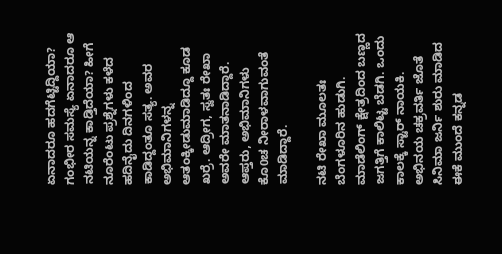ಏನಾದರೂ ಹದಗೆಟ್ಟಿದ್ದಿಯಾ? ಗಂಭೀರ ಸಮಸ್ಯೆ ಏನಾದರೂ ಆ ನಟಿಯನ್ನ ಕಾಡ್ತಿದೆಯಾ? ಹೀಗೆ ನೂರೆಂಟು ಪ್ರಶ್ನೆಗಳು ಕಳೆದ ಹದಿನೈದು ದಿನಗಳಿಂದ ಕಾಡಿದ್ದಂತೂ ಸತ್ಯ. ಅವರ ಅಭಿಮಾನಿಗಳನ್ನ ಆತಂಕ್ಕೀಡುಮಾಡಿದ್ದೂ ಕೂಡ ಖರ್ರೆ. ಆದ್ರೀಗ, ಸ್ವತಃ ರೇಖಾ ಅವರೇ ಮಾತನಾಡಿದ್ದಾರೆ. ಆಪ್ತರು, ಅಭಿಮಾನಿಗಳು ಕೊ0ಚ ನೀರಾಳವಾಗುವಂತೆ ಮಾಡಿದ್ದಾರೆ.

ನಟಿ ರೇಖಾ ಮೂಲತಃ ಬೆಂಗಳೂರಿನ ಹುಡುಗಿ. ಮಾಡೆಲಿಂಗ್ ಕ್ಷೇತ್ರದಿಂದ ಬಣ್ಣದ ಜಗತ್ತಿಗೆ ಕಾಲಿಟ್ಟ ಬೆಡಗಿ. ಒಂದು ಕಾಲಕ್ಕೆ ಸ್ಟಾರ್ ನಾಯಕಿ. ಅಭಿನಯ ಚಕ್ರವರ್ತಿ ಜೊತೆ ಸಿನಿಮಾ ಜರ್ನಿ ಶುರು ಮಾಡಿದ ಈಕೆ ಮುಂದೆ ಕನ್ನಡ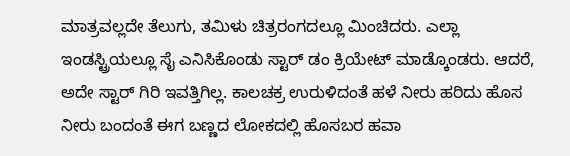ಮಾತ್ರವಲ್ಲದೇ ತೆಲುಗು, ತಮಿಳು ಚಿತ್ರರಂಗದಲ್ಲೂ ಮಿಂಚಿದರು. ಎಲ್ಲಾ ಇಂಡಸ್ಟ್ರಿಯಲ್ಲೂ ಸೈ ಎನಿಸಿಕೊಂಡು ಸ್ಟಾರ್ ಡಂ ಕ್ರಿಯೇಟ್ ಮಾಡ್ಕೊಂಡರು. ಆದರೆ, ಅದೇ ಸ್ಟಾರ್ ಗಿರಿ ಇವತ್ತಿಗಿಲ್ಲ. ಕಾಲಚಕ್ರ ಉರುಳಿದಂತೆ ಹಳೆ ನೀರು ಹರಿದು ಹೊಸ ನೀರು ಬಂದಂತೆ ಈಗ ಬಣ್ಣದ ಲೋಕದಲ್ಲಿ ಹೊಸಬರ ಹವಾ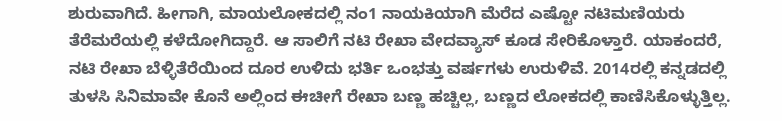ಶುರುವಾಗಿದೆ. ಹೀಗಾಗಿ, ಮಾಯಲೋಕದಲ್ಲಿ ನಂ1 ನಾಯಕಿಯಾಗಿ ಮೆರೆದ ಎಷ್ಟೋ ನಟಿಮಣಿಯರು ತೆರೆಮರೆಯಲ್ಲಿ ಕಳೆದೋಗಿದ್ದಾರೆ. ಆ ಸಾಲಿಗೆ ನಟಿ ರೇಖಾ ವೇದವ್ಯಾಸ್ ಕೂಡ ಸೇರಿಕೊಳ್ತಾರೆ. ಯಾಕಂದರೆ, ನಟಿ ರೇಖಾ ಬೆಳ್ಳಿತೆರೆಯಿಂದ ದೂರ ಉಳಿದು ಭರ್ತಿ ಒಂಭತ್ತು ವರ್ಷಗಳು ಉರುಳಿವೆ. 2014ರಲ್ಲಿ ಕನ್ನಡದಲ್ಲಿ ತುಳಸಿ ಸಿನಿಮಾವೇ ಕೊನೆ ಅಲ್ಲಿಂದ ಈಚೀಗೆ ರೇಖಾ ಬಣ್ಣ ಹಚ್ಚಿಲ್ಲ, ಬಣ್ಣದ ಲೋಕದಲ್ಲಿ ಕಾಣಿಸಿಕೊಳ್ಳುತ್ತಿಲ್ಲ.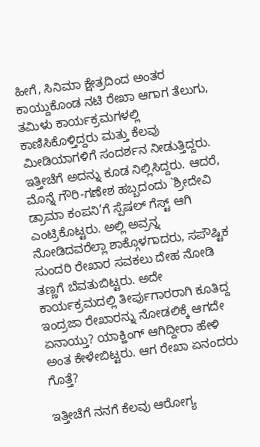ಹೀಗೆ, ಸಿನಿಮಾ ಕ್ಷೇತ್ರದಿಂದ ಅಂತರ ಕಾಯ್ದುಕೊಂಡ ನಟಿ ರೇಖಾ ಆಗಾಗ ತೆಲುಗು, ತಮಿಳು ಕಾರ್ಯಕ್ರಮಗಳಲ್ಲಿ ಕಾಣಿಸಿಕೊಳ್ತಿದ್ದರು ಮತ್ತು ಕೆಲವು ಮೀಡಿಯಾಗಳಿಗೆ ಸಂದರ್ಶನ ನೀಡುತ್ತಿದ್ದರು. ಇತ್ತೀಚೆಗೆ ಅದನ್ನು ಕೂಡ ನಿಲ್ಲಿಸಿದ್ದರು. ಆದರೆ, ಮೊನ್ನೆ ಗೌರಿ-ಗಣೇಶ ಹಬ್ಬದಂದು `ಶ್ರೀದೇವಿ ಡ್ರಾಮಾ ಕಂಪನಿ’ಗೆ ಸ್ಪೆಷಲ್ ಗೆಸ್ಟ್ ಆಗಿ ಎಂಟ್ರಿಕೊಟ್ಟರು. ಅಲ್ಲಿ ಅವ್ರನ್ನ ನೋಡಿದವರೆಲ್ಲಾ ಶಾಕ್ಗೊಳಗಾದರು, ಸಪೌಷ್ಟಿಕ ಸುಂದರಿ ರೇಖಾರ ಸವಕಲು ದೇಹ ನೋಡಿ ತಣ್ಣಗೆ ಬೆವತುಬಿಟ್ಟರು. ಅದೇ ಕಾರ್ಯಕ್ರಮದಲ್ಲಿ ತೀರ್ಪುಗಾರರಾಗಿ ಕೂತಿದ್ದ ಇಂದ್ರಜಾ ರೇಖಾರನ್ನು ನೋಡಲಿಕ್ಕೆ ಆಗದೇ ಏನಾಯ್ತು? ಯಾಕ್ಹಿಂಗ್ ಆಗಿದ್ದೀರಾ ಹೇಳಿ ಅಂತ ಕೇಳೇಬಿಟ್ಟರು. ಆಗ ರೇಖಾ ಏನಂದರು ಗೊತ್ತೆ?

ಇತ್ತೀಚೆಗೆ ನನಗೆ ಕೆಲವು ಆರೋಗ್ಯ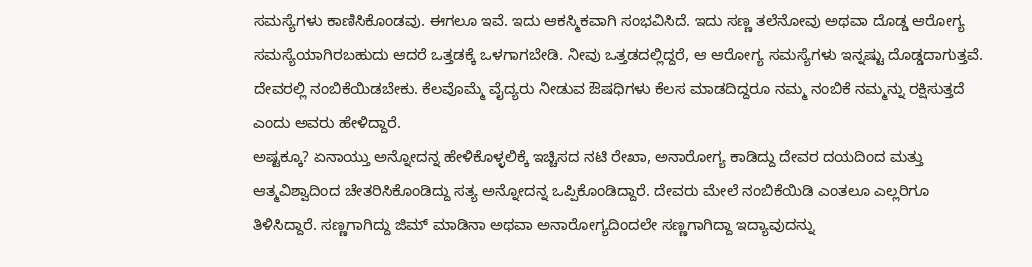ಸಮಸ್ಯೆಗಳು ಕಾಣಿಸಿಕೊಂಡವು. ಈಗಲೂ ಇವೆ. ಇದು ಆಕಸ್ಮಿಕವಾಗಿ ಸಂಭವಿಸಿದೆ. ಇದು ಸಣ್ಣ ತಲೆನೋವು ಅಥವಾ ದೊಡ್ಡ ಆರೋಗ್ಯ ಸಮಸ್ಯೆಯಾಗಿರಬಹುದು ಆದರೆ ಒತ್ತಡಕ್ಕೆ ಒಳಗಾಗಬೇಡಿ. ನೀವು ಒತ್ತಡದಲ್ಲಿದ್ದರೆ, ಆ ಆರೋಗ್ಯ ಸಮಸ್ಯೆಗಳು ಇನ್ನಷ್ಟು ದೊಡ್ಡದಾಗುತ್ತವೆ. ದೇವರಲ್ಲಿ ನಂಬಿಕೆಯಿಡಬೇಕು. ಕೆಲವೊಮ್ಮೆ ವೈದ್ಯರು ನೀಡುವ ಔಷಧಿಗಳು ಕೆಲಸ ಮಾಡದಿದ್ದರೂ ನಮ್ಮ ನಂಬಿಕೆ ನಮ್ಮನ್ನು ರಕ್ಷಿಸುತ್ತದೆ ಎಂದು ಅವರು ಹೇಳಿದ್ದಾರೆ.
ಅಷ್ಟಕ್ಕೂ? ಏನಾಯ್ತು ಅನ್ನೋದನ್ನ ಹೇಳಿಕೊಳ್ಳಲಿಕ್ಕೆ ಇಚ್ಚಿಸದ ನಟಿ ರೇಖಾ, ಅನಾರೋಗ್ಯ ಕಾಡಿದ್ದು ದೇವರ ದಯದಿಂದ ಮತ್ತು ಆತ್ಮವಿಶ್ವಾದಿಂದ ಚೇತರಿಸಿಕೊಂಡಿದ್ದು ಸತ್ಯ ಅನ್ನೋದನ್ನ ಒಪ್ಪಿಕೊಂಡಿದ್ದಾರೆ. ದೇವರು ಮೇಲೆ ನಂಬಿಕೆಯಿಡಿ ಎಂತಲೂ ಎಲ್ಲರಿಗೂ ತಿಳಿಸಿದ್ದಾರೆ. ಸಣ್ಣಗಾಗಿದ್ದು ಜಿಮ್ ಮಾಡಿನಾ ಅಥವಾ ಅನಾರೋಗ್ಯದಿಂದಲೇ ಸಣ್ಣಗಾಗಿದ್ದಾ ಇದ್ಯಾವುದನ್ನು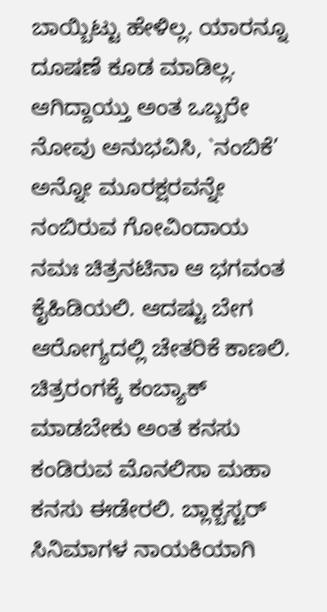ಬಾಯ್ಬಿಟ್ಟು ಹೇಳಿಲ್ಲ. ಯಾರನ್ನೂ ದೂಷಣೆ ಕೂಡ ಮಾಡಿಲ್ಲ. ಆಗಿದ್ದಾಯ್ತು ಅಂತ ಒಬ್ಬರೇ ನೋವು ಅನುಭವಿಸಿ, `ನಂಬಿಕೆ’ ಅನ್ನೋ ಮೂರಕ್ಷರವನ್ನೇ ನಂಬಿರುವ ಗೋವಿಂದಾಯ ನಮಃ ಚಿತ್ರನಟಿನಾ ಆ ಭಗವಂತ ಕೈಹಿಡಿಯಲಿ. ಆದಷ್ಟು ಬೇಗ ಆರೋಗ್ಯದಲ್ಲಿ ಚೇತರಿಕೆ ಕಾಣಲಿ. ಚಿತ್ರರಂಗಕ್ಕೆ ಕಂಬ್ಯಾಕ್ ಮಾಡಬೇಕು ಅಂತ ಕನಸು ಕಂಡಿರುವ ಮೊನಲಿಸಾ ಮಹಾ ಕನಸು ಈಡೇರಲಿ. ಬ್ಲಾಕ್ಬಸ್ಟರ್ ಸಿನಿಮಾಗಳ ನಾಯಕಿಯಾಗಿ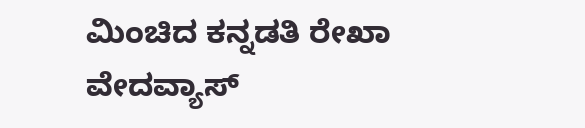ಮಿಂಚಿದ ಕನ್ನಡತಿ ರೇಖಾ ವೇದವ್ಯಾಸ್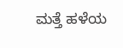ಮತ್ತೆ ಹಳೆಯ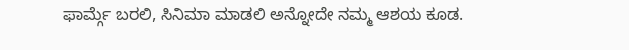ಫಾರ್ಮ್ಗೆ ಬರಲಿ, ಸಿನಿಮಾ ಮಾಡಲಿ ಅನ್ನೋದೇ ನಮ್ಮ ಆಶಯ ಕೂಡ.